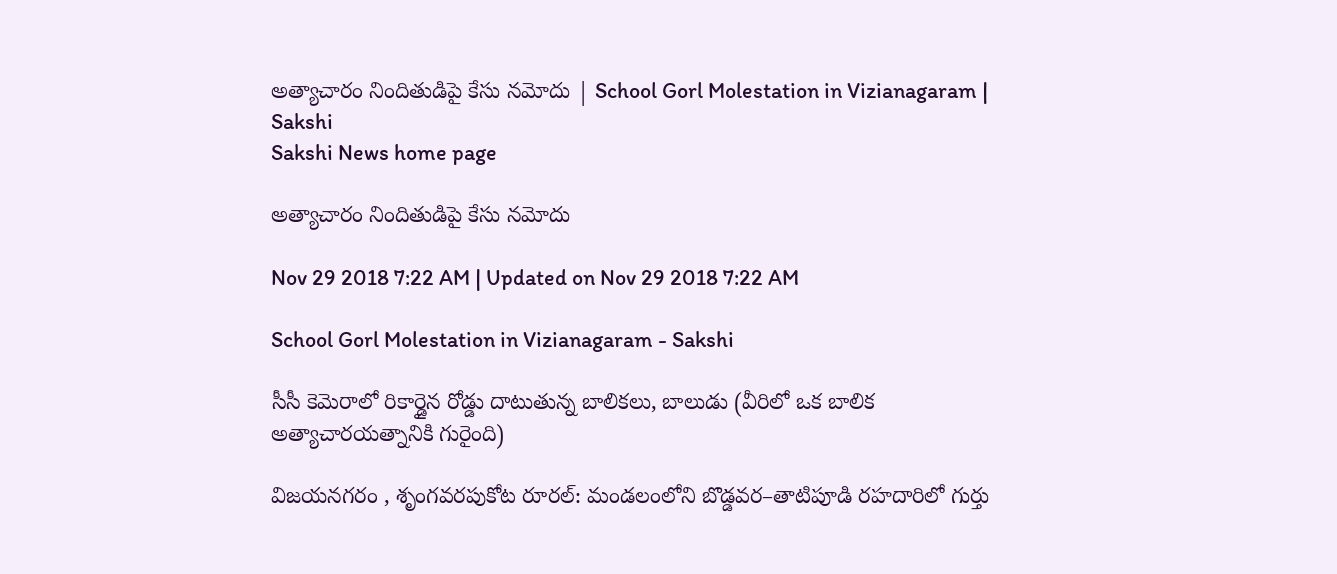అత్యాచారం నిందితుడిపై కేసు నమోదు | School Gorl Molestation in Vizianagaram | Sakshi
Sakshi News home page

అత్యాచారం నిందితుడిపై కేసు నమోదు

Nov 29 2018 7:22 AM | Updated on Nov 29 2018 7:22 AM

School Gorl Molestation in Vizianagaram - Sakshi

సీసీ కెమెరాలో రికార్డైన రోడ్డు దాటుతున్న బాలికలు, బాలుడు (వీరిలో ఒక బాలిక అత్యాచారయత్నానికి గురైంది)

విజయనగరం , శృంగవరపుకోట రూరల్‌: మండలంలోని బొడ్డవర–తాటిపూడి రహదారిలో గుర్తు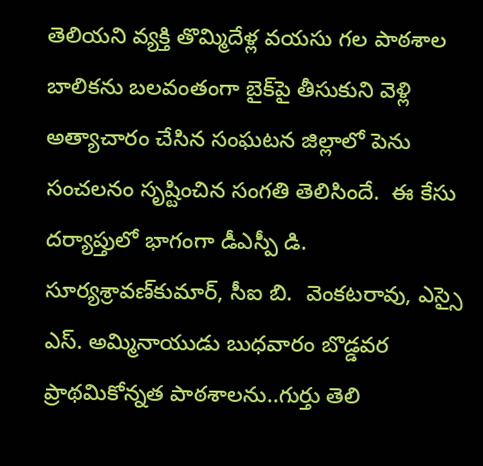తెలియని వ్యక్తి తొమ్మిదేళ్ల వయసు గల పాఠశాల బాలికను బలవంతంగా బైక్‌పై తీసుకుని వెళ్లి అత్యాచారం చేసిన సంఘటన జిల్లాలో పెను సంచలనం సృష్టించిన సంగతి తెలిసిందే.  ఈ కేసు దర్యాప్తులో భాగంగా డీఎస్పీ డి. సూర్యశ్రావణ్‌కుమార్, సీఐ బి.  వెంకటరావు, ఎస్సై ఎస్‌. అమ్మినాయుడు బుధవారం బొడ్డవర ప్రాథమికోన్నత పాఠశాలను..గుర్తు తెలి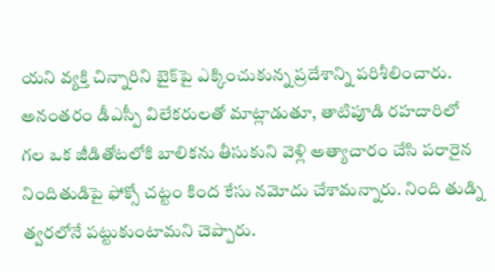యని వ్యక్తి చిన్నారిని బైక్‌పై ఎక్కించుకున్న ప్రదేశాన్ని పరిశీలించారు. అనంతరం డీఎస్పీ విలేకరులతో మాట్లాడుతూ, తాటిపూడి రహదారిలో గల ఒక జీడితోటలోకి బాలికను తీసుకుని వెళ్లి అత్యాచారం చేసి పరారైన నిందితుడిపై ఫోక్సో చట్టం కింద కేసు నమోదు చేశామన్నారు. నింది తుడ్ని త్వరలోనే పట్టుకుంటామని చెప్పారు.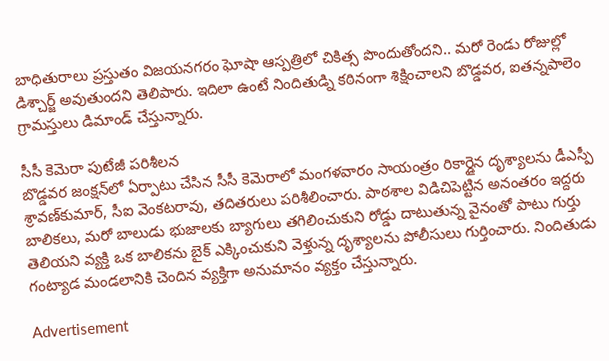బాధితురాలు ప్రస్తుతం విజయనగరం ఘోషా ఆస్పత్రిలో చికిత్స పొందుతోందని.. మరో రెండు రోజుల్లో డిశ్చార్జ్‌ అవుతుందని తెలిపారు. ఇదిలా ఉంటే నిందితుడ్ని కఠినంగా శిక్షించాలని బొడ్డవర, ఐతన్నపాలెం గ్రామస్తులు డిమాండ్‌ చేస్తున్నారు.

సీసీ కెమెరా పుటేజీ పరిశీలన
బొడ్డవర జంక్షన్‌లో ఏర్పాటు చేసిన సీసీ కెమెరాలో మంగళవారం సాయంత్రం రికార్డైన దృశ్యాలను డీఎస్పీ శ్రావణ్‌కుమార్, సీఐ వెంకటరావు, తదితరులు పరిశీలించారు. పాఠశాల విడిచిపెట్టిన అనంతరం ఇద్దరు బాలికలు, మరో బాలుడు భుజాలకు బ్యాగులు తగిలించుకుని రోడ్డు దాటుతున్న వైనంతో పాటు గుర్తు తెలియని వ్యక్తి ఒక బాలికను బైక్‌ ఎక్కించుకుని వెళ్తున్న దృశ్యాలను పోలీసులు గుర్తించారు. నిందితుడు గంట్యాడ మండలానికి చెందిన వ్యక్తిగా అనుమానం వ్యక్తం చేస్తున్నారు.

Advertisement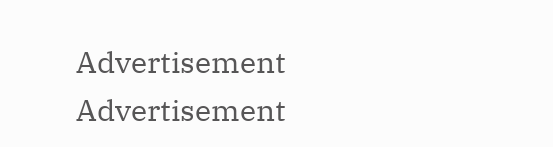Advertisement
Advertisement